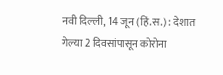नवी दिल्ली, 14 जून (हिं.स.) : देशात गेल्या 2 दिवसांपासून कोरोना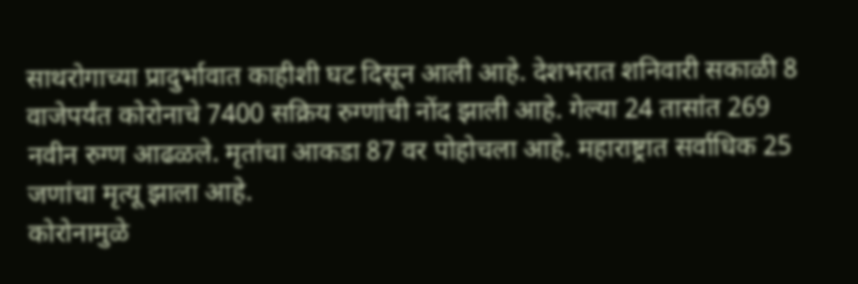साथरोगाच्या प्रादुर्भावात काहीशी घट दिसून आली आहे. देशभरात शनिवारी सकाळी 8 वाजेपर्यंत कोरोनाचे 7400 सक्रिय रुग्णांची नोंद झाली आहे. गेल्या 24 तासांत 269 नवीन रुग्ण आढळले. मृतांचा आकडा 87 वर पोहोचला आहे. महाराष्ट्रात सर्वाधिक 25 जणांचा मृत्यू झाला आहे.
कोरोनामुळे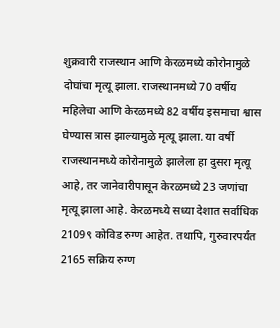शुक्रवारी राजस्थान आणि केरळमध्ये कोरोनामुळे दोघांचा मृत्यू झाला. राजस्थानमध्ये 70 वर्षीय महिलेचा आणि केरळमध्ये 82 वर्षीय इसमाचा श्वास घेण्यास त्रास झाल्यामुळे मृत्यू झाला. या वर्षी राजस्थानमध्ये कोरोनामुळे झालेला हा दुसरा मृत्यू आहे, तर जानेवारीपासून केरळमध्ये 23 जणांचा मृत्यू झाला आहे. केरळमध्ये सध्या देशात सर्वाधिक 2109९ कोविड रुग्ण आहेत. तथापि, गुरुवारपर्यंत 2165 सक्रिय रुग्ण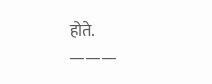होते.
———